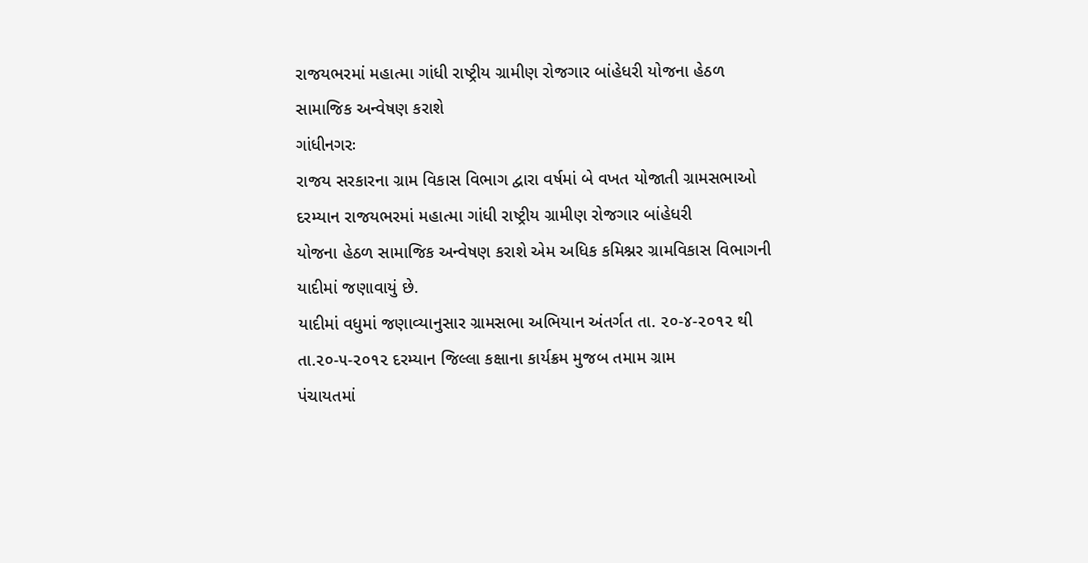રાજયભરમાં મહાત્મા ગાંધી રાષ્ટ્રીય ગ્રામીણ રોજગાર બાંહેધરી યોજના હેઠળ
સામાજિક અન્વેષણ કરાશે
ગાંધીનગરઃ
રાજય સરકારના ગ્રામ વિકાસ વિભાગ દ્વારા વર્ષમાં બે વખત યોજાતી ગ્રામસભાઓ
દરમ્યાન રાજયભરમાં મહાત્મા ગાંધી રાષ્ટ્રીય ગ્રામીણ રોજગાર બાંહેધરી
યોજના હેઠળ સામાજિક અન્વેષણ કરાશે એમ અધિક કમિશ્નર ગ્રામવિકાસ વિભાગની
યાદીમાં જણાવાયું છે.
યાદીમાં વધુમાં જણાવ્યાનુસાર ગ્રામસભા અભિયાન અંતર્ગત તા. ૨૦-૪-૨૦૧૨ થી
તા.૨૦-૫-૨૦૧૨ દરમ્યાન જિલ્લા કક્ષાના કાર્યક્રમ મુજબ તમામ ગ્રામ
પંચાયતમાં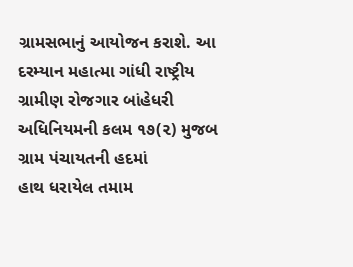ગ્રામસભાનું આયોજન કરાશે. આ દરમ્યાન મહાત્મા ગાંધી રાષ્ટ્રીય
ગ્રામીણ રોજગાર બાંહેધરી અધિનિયમની કલમ ૧૭(૨) મુજબ ગ્રામ પંચાયતની હદમાં
હાથ ધરાયેલ તમામ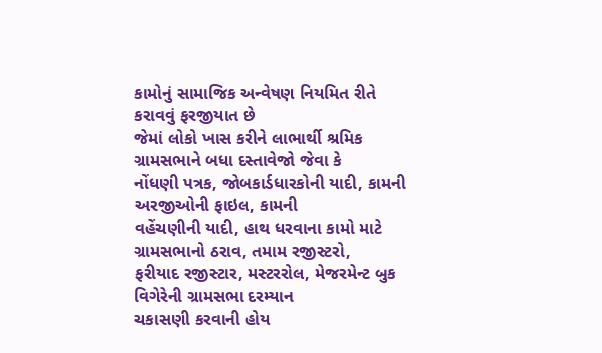કામોનું સામાજિક અન્વેષણ નિયમિત રીતે કરાવવું ફરજીયાત છે
જેમાં લોકો ખાસ કરીને લાભાર્થી શ્રમિક ગ્રામસભાને બધા દસ્તાવેજો જેવા કે
નોંધણી પત્રક, જોબકાર્ડધારકોની યાદી, કામની અરજીઓની ફાઇલ, કામની
વહેંચણીની યાદી, હાથ ધરવાના કામો માટે ગ્રામસભાનો ઠરાવ, તમામ રજીસ્ટરો,
ફરીયાદ રજીસ્ટાર, મસ્ટરરોલ, મેજરમેન્ટ બુક વિગેરેની ગ્રામસભા દરમ્યાન
ચકાસણી કરવાની હોય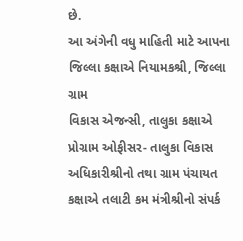છે.
આ અંગેની વધુ માહિતી માટે આપના જિલ્લા કક્ષાએ નિયામકશ્રી, જિલ્લા ગ્રામ
વિકાસ એજન્સી, તાલુકા કક્ષાએ પ્રોગ્રામ ઓફીસર- તાલુકા વિકાસ
અધિકારીશ્રીનો તથા ગ્રામ પંચાયત કક્ષાએ તલાટી કમ મંત્રીશ્રીનો સંપર્ક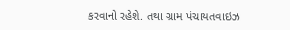કરવાનો રહેશે. તથા ગ્રામ પંચાયતવાઇઝ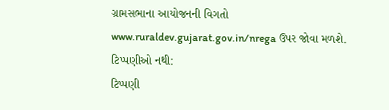ગ્રામસભાના આયોજનની વિગતો
www.ruraldev.gujarat.gov.in/nrega ઉપર જોવા મળશે.
ટિપ્પણીઓ નથી:
ટિપ્પણી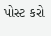પોસ્ટ કરો